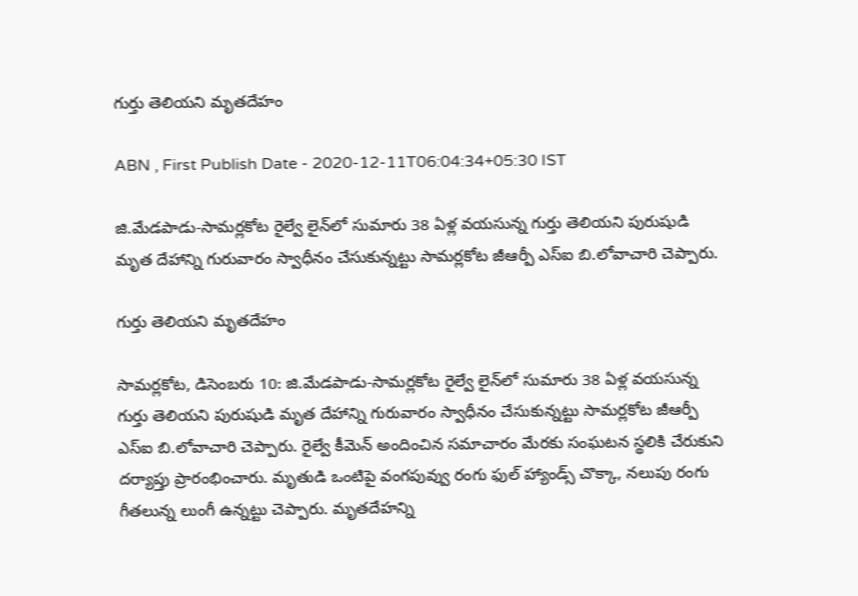గుర్తు తెలియని మృతదేహం

ABN , First Publish Date - 2020-12-11T06:04:34+05:30 IST

జి.మేడపాడు-సామర్లకోట రైల్వే లైన్‌లో సుమారు 38 ఏళ్ల వయసున్న గుర్తు తెలియని పురుషుడి మృత దేహాన్ని గురువారం స్వాధీనం చేసుకున్నట్టు సామర్లకోట జీఆర్పీ ఎస్‌ఐ బి.లోవాచారి చెప్పారు.

గుర్తు తెలియని మృతదేహం

సామర్లకోట, డిసెంబరు 10: జి.మేడపాడు-సామర్లకోట రైల్వే లైన్‌లో సుమారు 38 ఏళ్ల వయసున్న గుర్తు తెలియని పురుషుడి మృత దేహాన్ని గురువారం స్వాధీనం చేసుకున్నట్టు సామర్లకోట జీఆర్పీ ఎస్‌ఐ బి.లోవాచారి చెప్పారు. రైల్వే కీమెన్‌ అందించిన సమాచారం మేరకు సంఘటన స్థలికి చేరుకుని దర్యాప్తు ప్రారంభించారు. మృతుడి ఒంటిపై వంగపువ్వు రంగు ఫుల్‌ హ్యాండ్స్‌ చొక్కా, నలుపు రంగు గీతలున్న లుంగీ ఉన్నట్టు చెప్పారు. మృతదేహన్ని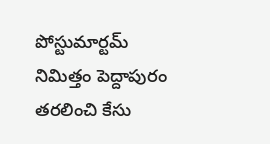పోస్టుమార్టమ్‌ నిమిత్తం పెద్దాపురం తరలించి కేసు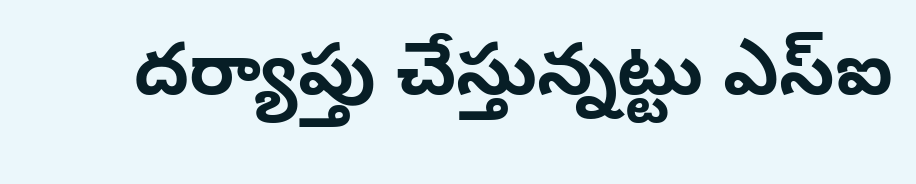దర్యాప్తు చేస్తున్నట్టు ఎస్‌ఐ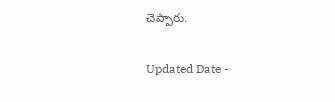చెప్పారు.

Updated Date -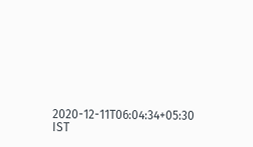2020-12-11T06:04:34+05:30 IST